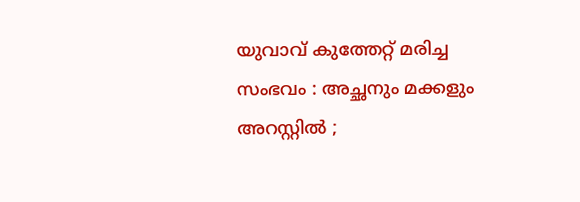യുവാവ് കുത്തേറ്റ് മരിച്ച സംഭവം : അച്ഛനും മക്കളും അറസ്റ്റിൽ ;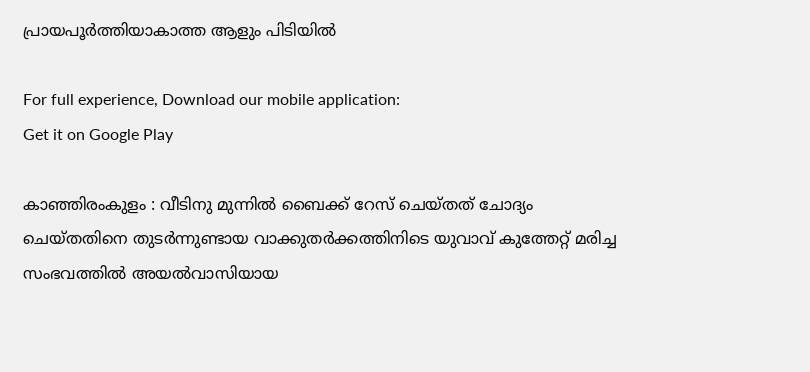പ്രായപൂർത്തിയാകാത്ത ആളും പിടിയിൽ

For full experience, Download our mobile application:
Get it on Google Play

കാഞ്ഞിരംകുളം : വീടിനു മുന്നിൽ ബൈക്ക് റേസ് ചെയ്തത്‌ ചോദ്യം ചെയ്തതിനെ തുടർന്നുണ്ടായ വാക്കുതർക്കത്തിനിടെ യുവാവ് കുത്തേറ്റ് മരിച്ച സംഭവത്തിൽ അയൽവാസിയായ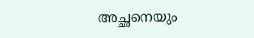അച്ഛനെയും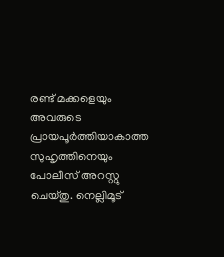രണ്ട് മക്കളെയും അവരുടെ പ്രായപൂർത്തിയാകാത്ത സുഹൃത്തിനെയും പോലീസ് അറസ്റ്റു ചെയ്തു. നെല്ലിമൂട്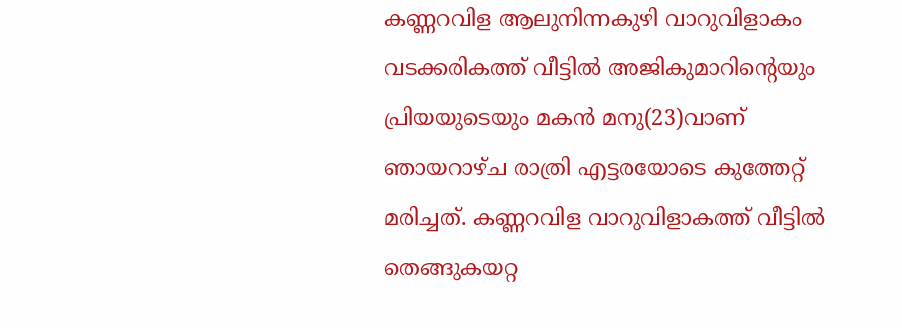കണ്ണറവിള ആലുനിന്നകുഴി വാറുവിളാകം വടക്കരികത്ത് വീട്ടിൽ അജികുമാറിന്റെയും പ്രിയയുടെയും മകൻ മനു(23)വാണ് ഞായറാഴ്ച രാത്രി എട്ടരയോടെ കുത്തേറ്റ് മരിച്ചത്. കണ്ണറവിള വാറുവിളാകത്ത് വീട്ടിൽ തെങ്ങുകയറ്റ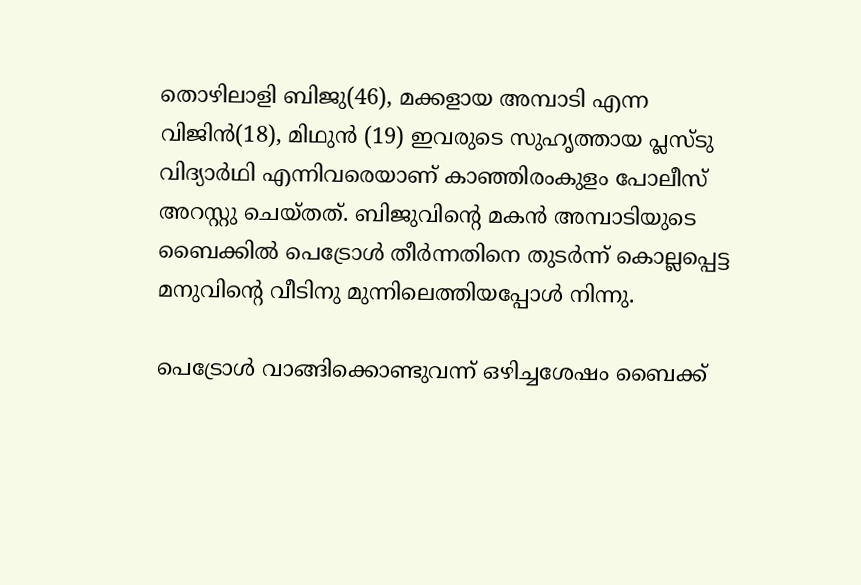തൊഴിലാളി ബിജു(46), മക്കളായ അമ്പാടി എന്ന വിജിൻ(18), മിഥുൻ (19) ഇവരുടെ സുഹൃത്തായ പ്ലസ്ടു വിദ്യാർഥി എന്നിവരെയാണ് കാഞ്ഞിരംകുളം പോലീസ് അറസ്റ്റു ചെയ്തത്. ബിജുവിന്റെ മകൻ അമ്പാടിയുടെ ബൈക്കിൽ പെട്രോൾ തീർന്നതിനെ തുടർന്ന്‌ കൊല്ലപ്പെട്ട മനുവിന്റെ വീടിനു മുന്നിലെത്തിയപ്പോൾ നിന്നു.

പെട്രോൾ വാങ്ങിക്കൊണ്ടുവന്ന് ഒഴിച്ചശേഷം ബൈക്ക്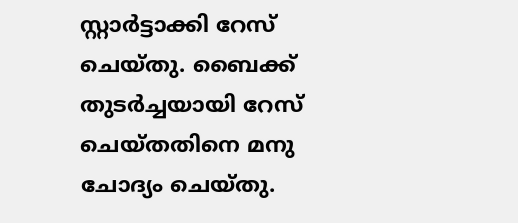സ്റ്റാർട്ടാക്കി റേസ് ചെയ്തു. ബൈക്ക് തുടർച്ചയായി റേസ് ചെയ്തതിനെ മനു ചോദ്യം ചെയ്തു.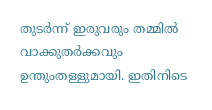തുടർന്ന് ഇരുവരും തമ്മിൽ വാക്കുതർക്കവും ഉന്തുംതള്ളുമായി. ഇതിനിടെ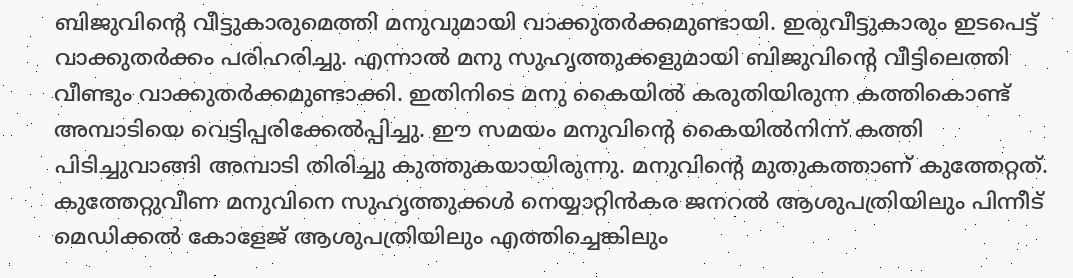ബിജുവിന്റെ വീട്ടുകാരുമെത്തി മനുവുമായി വാക്കുതർക്കമുണ്ടായി. ഇരുവീട്ടുകാരും ഇടപെട്ട് വാക്കുതർക്കം പരിഹരിച്ചു. എന്നാൽ മനു സുഹൃത്തുക്കളുമായി ബിജുവിന്റെ വീട്ടിലെത്തി വീണ്ടും വാക്കുതർക്കമുണ്ടാക്കി. ഇതിനിടെ മനു കൈയിൽ കരുതിയിരുന്ന കത്തികൊണ്ട് അമ്പാടിയെ വെട്ടിപ്പരിക്കേൽപ്പിച്ചു. ഈ സമയം മനുവിന്റെ കൈയിൽനിന്ന്‌ കത്തി പിടിച്ചുവാങ്ങി അമ്പാടി തിരിച്ചു കുത്തുകയായിരുന്നു. മനുവിന്റെ മുതുകത്താണ് കുത്തേറ്റത്. കുത്തേറ്റുവീണ മനുവിനെ സുഹൃത്തുക്കൾ നെയ്യാറ്റിൻകര ജനറൽ ആശുപത്രിയിലും പിന്നീട് മെഡിക്കൽ കോളേജ് ആശുപത്രിയിലും എത്തിച്ചെങ്കിലും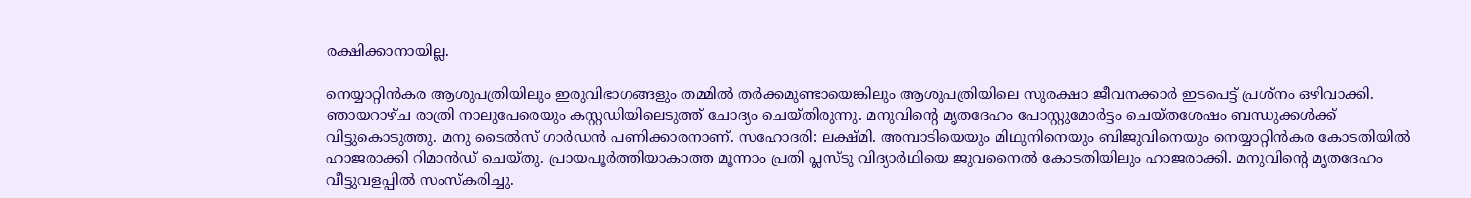രക്ഷിക്കാനായില്ല.

നെയ്യാറ്റിൻകര ആശുപത്രിയിലും ഇരുവിഭാഗങ്ങളും തമ്മിൽ തർക്കമുണ്ടായെങ്കിലും ആശുപത്രിയിലെ സുരക്ഷാ ജീവനക്കാർ ഇടപെട്ട്‌ പ്രശ്നം ഒഴിവാക്കി. ഞായറാഴ്ച രാത്രി നാലുപേരെയും കസ്റ്റഡിയിലെടുത്ത് ചോദ്യം ചെയ്തിരുന്നു. മനുവിന്റെ മൃതദേഹം പോസ്റ്റുമോർട്ടം ചെയ്തശേഷം ബന്ധുക്കൾക്ക് വിട്ടുകൊടുത്തു. മനു ടൈൽസ് ഗാർഡൻ പണിക്കാരനാണ്. സഹോദരി: ലക്ഷ്മി. അമ്പാടിയെയും മിഥുനിനെയും ബിജുവിനെയും നെയ്യാറ്റിൻകര കോടതിയിൽ ഹാജരാക്കി റിമാൻഡ് ചെയ്തു. പ്രായപൂർത്തിയാകാത്ത മൂന്നാം പ്രതി പ്ലസ്ടു വിദ്യാർഥിയെ ജുവനൈൽ കോടതിയിലും ഹാജരാക്കി. മനുവിന്റെ മൃതദേഹം വീട്ടുവളപ്പിൽ സംസ്‌കരിച്ചു.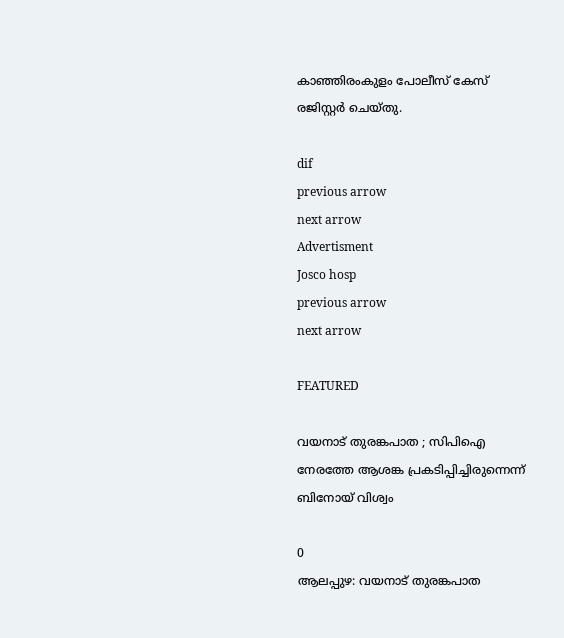കാഞ്ഞിരംകുളം പോലീസ് കേസ് രജിസ്റ്റർ ചെയ്തു.

dif
previous arrow
next arrow
Advertisment
Josco hosp
previous arrow
next arrow

FEATURED

വയനാട് തുരങ്കപാത ; സിപിഐ നേരത്തേ ആശങ്ക പ്രകടിപ്പിച്ചിരുന്നെന്ന് ബിനോയ് വിശ്വം

0
ആലപ്പുഴ: വയനാട് തുരങ്കപാത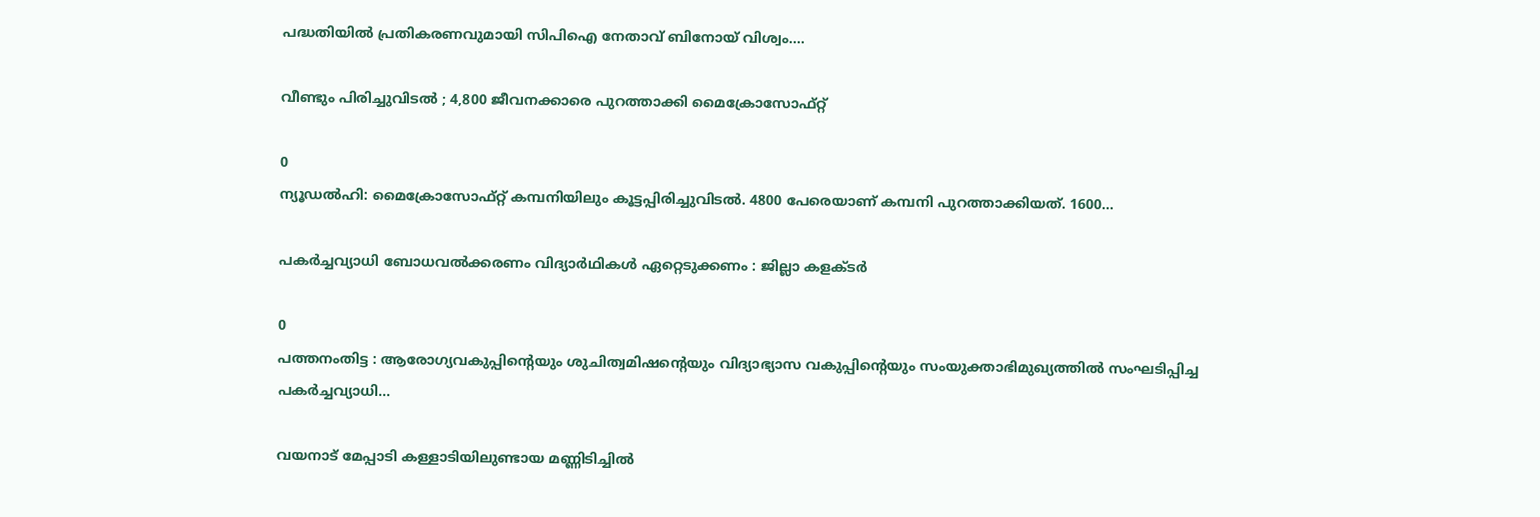പദ്ധതിയില്‍ പ്രതികരണവുമായി സിപിഐ നേതാവ് ബിനോയ് വിശ്വം....

വീണ്ടും പിരിച്ചുവിടൽ ; 4,800 ജീവനക്കാരെ പുറത്താക്കി മൈക്രോസോഫ്റ്റ്

0
ന്യൂഡല്‍ഹി: മൈക്രോസോഫ്റ്റ് കമ്പനിയിലും കൂട്ടപ്പിരിച്ചുവിടല്‍. 4800 പേരെയാണ് കമ്പനി പുറത്താക്കിയത്. 1600...

പകര്‍ച്ചവ്യാധി ബോധവല്‍ക്കരണം വിദ്യാര്‍ഥികള്‍ ഏറ്റെടുക്കണം : ജില്ലാ കളക്ടര്‍

0
പത്തനംതിട്ട : ആരോഗ്യവകുപ്പിന്റെയും ശുചിത്വമിഷന്റെയും വിദ്യാഭ്യാസ വകുപ്പിന്റെയും സംയുക്താഭിമുഖ്യത്തില്‍ സംഘടിപ്പിച്ച പകര്‍ച്ചവ്യാധി...

വയനാട് മേപ്പാടി കള്ളാടിയിലുണ്ടായ മണ്ണിടിച്ചിൽ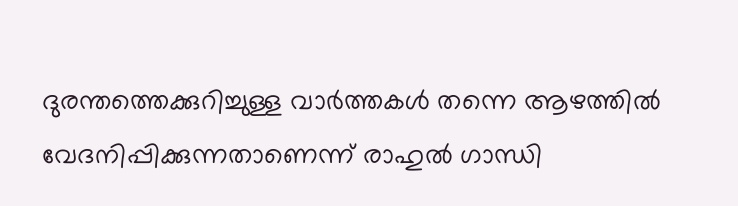ദുരന്തത്തെക്കുറിച്ചുള്ള വാർത്തകൾ തന്നെ ആഴത്തിൽ വേദനിപ്പിക്കുന്നതാണെന്ന് രാഹുൽ ഗാന്ധി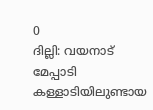0
ദില്ലി: വയനാട് മേപ്പാടി കള്ളാടിയിലുണ്ടായ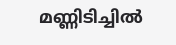മണ്ണിടിച്ചിൽ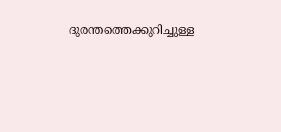ദുരന്തത്തെക്കുറിച്ചുള്ള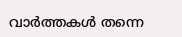വാർത്തകൾ തന്നെ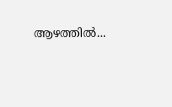ആഴത്തിൽ...